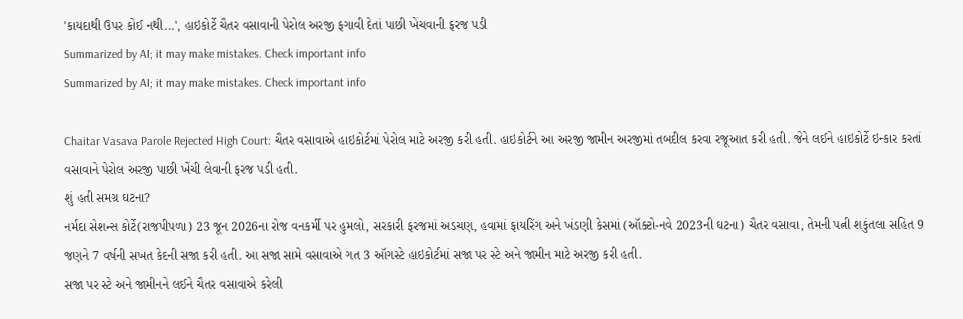'કાયદાથી ઉપર કોઈ નથી...', હાઇકોર્ટે ચૈતર વસાવાની પેરોલ અરજી ફગાવી દેતાં પાછી ખેંચવાની ફરજ પડી
Summarized by AI; it may make mistakes. Check important info
Summarized by AI; it may make mistakes. Check important info

Chaitar Vasava Parole Rejected High Court: ચૈતર વસાવાએ હાઇકોર્ટમાં પેરોલ માટે અરજી કરી હતી. હાઇકોર્ટને આ અરજી જામીન અરજીમાં તબદીલ કરવા રજૂઆત કરી હતી. જેને લઈને હાઇકોર્ટે ઇન્કાર કરતાં વસાવાને પેરોલ અરજી પાછી ખેંચી લેવાની ફરજ પડી હતી.
શું હતી સમગ્ર ઘટના?
નર્મદા સેશન્સ કોર્ટે(રાજપીપળા) 23 જૂન 2026ના રોજ વનકર્મી પર હુમલો, સરકારી ફરજમાં અડચણ, હવામાં ફાયરિંગ અને ખંડણી કેસમાં (ઑક્ટો-નવે 2023ની ઘટના) ચૈતર વસાવા, તેમની પત્ની શકુંતલા સહિત 9 જણને 7 વર્ષની સખત કેદની સજા કરી હતી. આ સજા સામે વસાવાએ ગત 3 ઑગસ્ટે હાઇકોર્ટમાં સજા પર સ્ટે અને જામીન માટે અરજી કરી હતી.
સજા પર સ્ટે અને જામીનને લઈને ચૈતર વસાવાએ કરેલી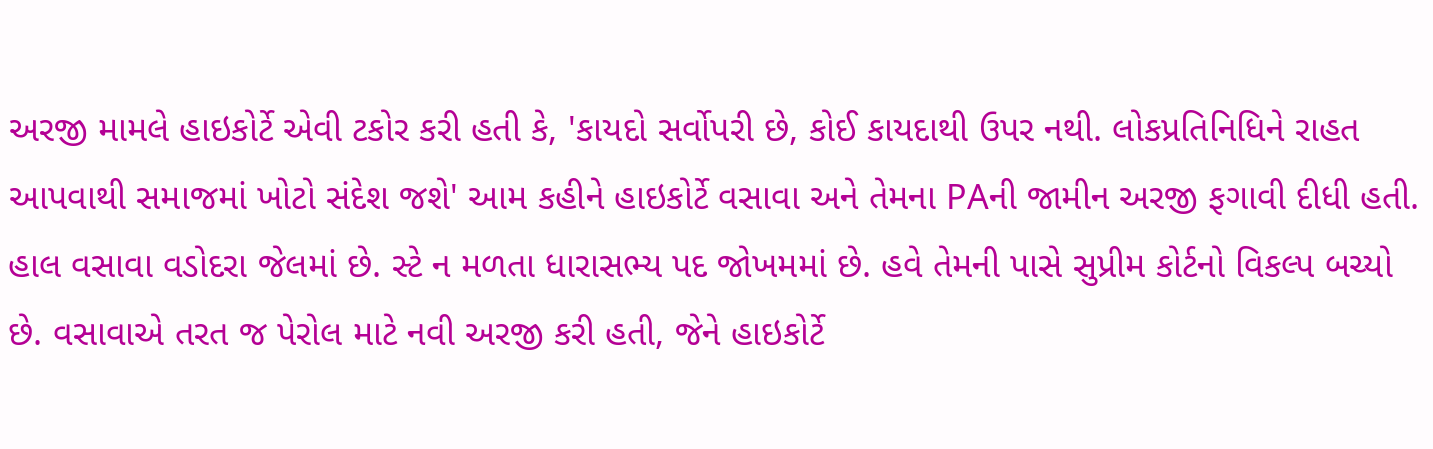અરજી મામલે હાઇકોર્ટે એવી ટકોર કરી હતી કે, 'કાયદો સર્વોપરી છે, કોઈ કાયદાથી ઉપર નથી. લોકપ્રતિનિધિને રાહત આપવાથી સમાજમાં ખોટો સંદેશ જશે' આમ કહીને હાઇકોર્ટે વસાવા અને તેમના PAની જામીન અરજી ફગાવી દીધી હતી.
હાલ વસાવા વડોદરા જેલમાં છે. સ્ટે ન મળતા ધારાસભ્ય પદ જોખમમાં છે. હવે તેમની પાસે સુપ્રીમ કોર્ટનો વિકલ્પ બચ્યો છે. વસાવાએ તરત જ પેરોલ માટે નવી અરજી કરી હતી, જેને હાઇકોર્ટે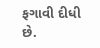ફગાવી દીધી છે.